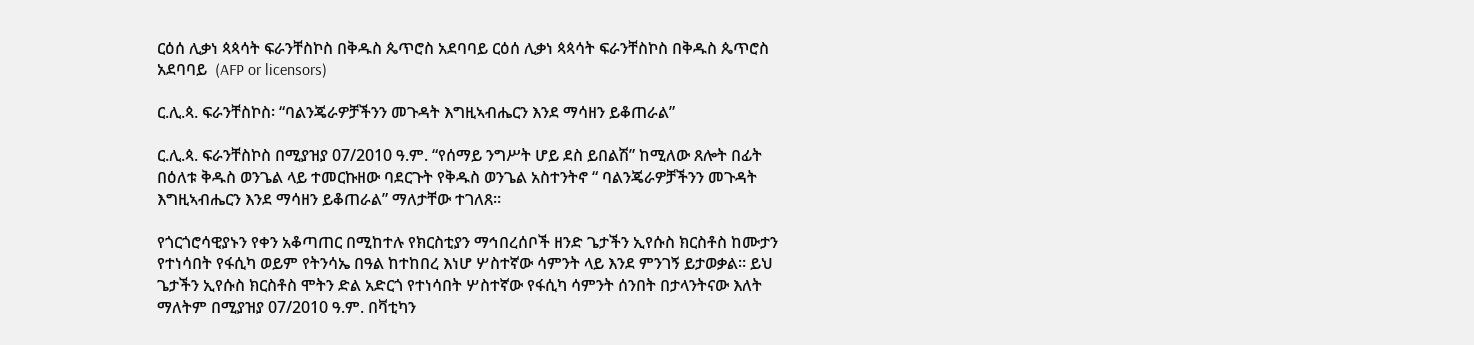ርዕሰ ሊቃነ ጳጳሳት ፍራንቸስኮስ በቅዱስ ጴጥሮስ አደባባይ ርዕሰ ሊቃነ ጳጳሳት ፍራንቸስኮስ በቅዱስ ጴጥሮስ አደባባይ  (AFP or licensors)

ር.ሊ.ጳ. ፍራንቸስኮስ፡ “ባልንጄራዎቻችንን መጉዳት እግዚኣብሔርን እንደ ማሳዘን ይቆጠራል”

ር.ሊ.ጳ. ፍራንቸስኮስ በሚያዝያ 07/2010 ዓ.ም. “የሰማይ ንግሥት ሆይ ደስ ይበልሽ” ከሚለው ጸሎት በፊት በዕለቱ ቅዱስ ወንጌል ላይ ተመርኩዘው ባደርጉት የቅዱስ ወንጌል አስተንትኖ “ ባልንጄራዎቻችንን መጉዳት እግዚኣብሔርን እንደ ማሳዘን ይቆጠራል” ማለታቸው ተገለጸ።

የጎርጎሮሳዊያኑን የቀን አቆጣጠር በሚከተሉ የክርስቲያን ማኅበረሰቦች ዘንድ ጌታችን ኢየሱስ ክርስቶስ ከሙታን የተነሳበት የፋሲካ ወይም የትንሳኤ በዓል ከተከበረ እነሆ ሦስተኛው ሳምንት ላይ እንደ ምንገኝ ይታወቃል። ይህ ጌታችን ኢየሱስ ክርስቶስ ሞትን ድል አድርጎ የተነሳበት ሦስተኛው የፋሲካ ሳምንት ሰንበት በታላንትናው እለት ማለትም በሚያዝያ 07/2010 ዓ.ም. በቫቲካን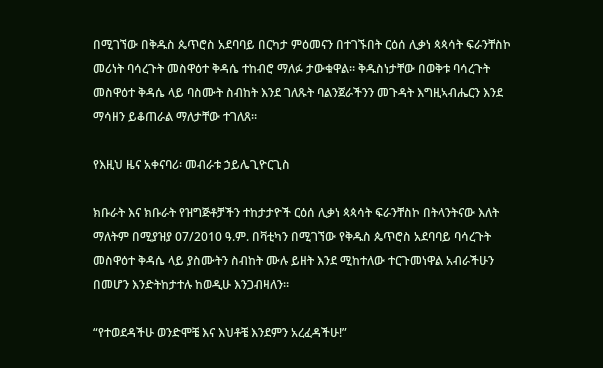በሚገኘው በቅዱስ ጴጥሮስ አደባባይ በርካታ ምዕመናን በተገኙበት ርዕሰ ሊቃነ ጳጳሳት ፍራንቸስኮ መሪነት ባሳረጉት መስዋዕተ ቅዳሴ ተከብሮ ማለፉ ታውቁዋል። ቅዱስነታቸው በወቅቱ ባሳረጉት መስዋዕተ ቅዳሴ ላይ ባስሙት ስብከት እንደ ገለጹት ባልንጀራችንን መጉዳት እግዚኣብሔርን እንደ ማሳዘን ይቆጠራል ማለታቸው ተገለጸ።

የእዚህ ዜና አቀናባሪ፡ መብራቱ ኃይሌጊዮርጊስ

ክቡራት እና ክቡራት የዝግጅቶቻችን ተከታታዮች ርዕሰ ሊቃነ ጳጳሳት ፍራንቸስኮ በትላንትናው እለት ማለትም በሚያዝያ 07/2010 ዓ.ም. በቫቲካን በሚገኘው የቅዱስ ጴጥሮስ አደባባይ ባሳረጉት መስዋዕተ ቅዳሴ ላይ ያስሙትን ስብከት ሙሉ ይዘት እንደ ሚከተለው ተርጉመነዋል አብራችሁን በመሆን እንድትከታተሉ ከወዲሁ እንጋብዛለን።

“የተወደዳችሁ ወንድሞቼ እና እህቶቼ እንደምን አረፈዳችሁ!”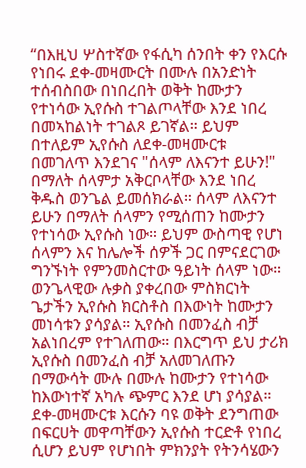“በእዚህ ሦስተኛው የፋሲካ ሰንበት ቀን የእርሱ የነበሩ ደቀ-መዛሙርት በሙሉ በአንድነት ተሰብስበው በነበረበት ወቅት ከሙታን የተነሳው ኢየሱስ ተገልጦላቸው እንደ ነበረ በመኣከልነት ተገልጾ ይገኛል። ይህም በተለይም ኢየሱስ ለደቀ-መዛሙርቱ በመገለጥ እንደገና "ሰላም ለእናንተ ይሁን!" በማለት ሰላምታ አቅርቦላቸው እንደ ነበረ ቅዱስ ወንጌል ይመሰክራል። ሰላም ለእናንተ ይሁን በማለት ሰላምን የሚሰጠን ከሙታን የተነሳው ኢየሱስ ነው። ይህም ውስጣዊ የሆነ ሰላምን እና ከሌሎች ሰዎች ጋር በምናደርገው ግንኙነት የምንመስርተው ዓይነት ሰላም ነው። ወንጌላዊው ሉቃስ ያቀረበው ምስክርነት ጌታችን ኢየሱስ ክርስቶስ በእውነት ከሙታን መነሳቱን ያሳያል። ኢየሱስ በመንፈስ ብቻ አልነበረም የተገለጠው። በእርግጥ ይህ ታሪክ ኢየሱስ በመንፈስ ብቻ አለመገለጡን በማውሳት ሙሉ በሙሉ ከሙታን የተነሳው ከእውነተኛ አካሉ ጭምር እንደ ሆነ ያሳያል። ደቀ-መዛሙርቱ እርሱን ባዩ ወቅት ደንግጠው በፍርሀት መዋጣቸውን ኢየሱስ ተርድቶ የነበረ ሲሆን ይህም የሆነበት ምክንያት የትንሳሄውን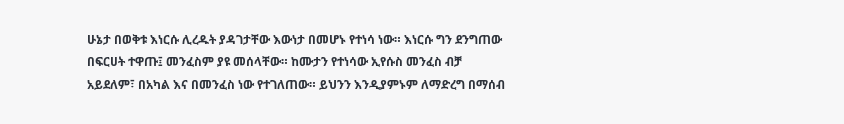ሁኔታ በወቅቱ እነርሱ ሊረዱት ያዳገታቸው እውነታ በመሆኑ የተነሳ ነው። እነርሱ ግን ደንግጠው በፍርሀት ተዋጡ፤ መንፈስም ያዩ መሰላቸው። ከሙታን የተነሳው ኢየሱስ መንፈስ ብቻ አይደለም፣ በአካል እና በመንፈስ ነው የተገለጠው። ይህንን እንዲያምኑም ለማድረግ በማሰብ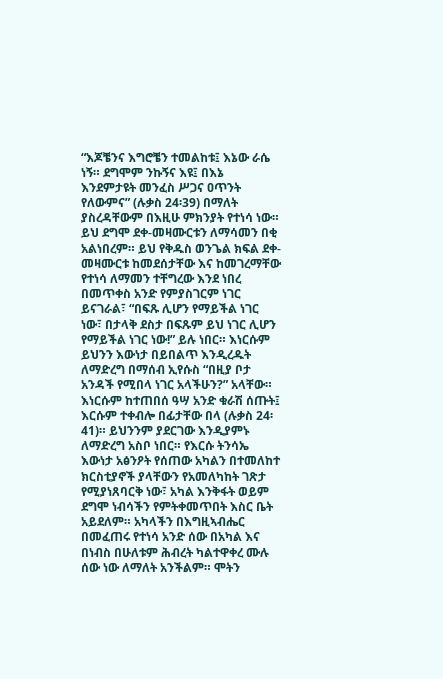“እጆቼንና እግሮቼን ተመልከቱ፤ እኔው ራሴ ነኝ። ደግሞም ንኩኝና እዩ፤ በእኔ እንደምታዩት መንፈስ ሥጋና ዐጥንት የለውምና” (ሉቃስ 24፡39) በማለት ያስረዳቸውም በእዚሁ ምክንያት የተነሳ ነው። ይህ ደግሞ ደቀ-መዛሙርቱን ለማሳመን በቂ አልነበረም። ይህ የቅዱስ ወንጌል ክፍል ደቀ-መዛሙርቱ ከመደሰታቸው እና ከመገረማቸው የተነሳ ለማመን ተቸግረው እንደ ነበረ በመጥቀስ አንድ የምያስገርም ነገር ይናገራል፣ “በፍጹ ሊሆን የማይችል ነገር ነው፣ በታላቅ ደስታ በፍጹም ይህ ነገር ሊሆን የማይችል ነገር ነው!” ይሉ ነበር። እነርሱም ይህንን እውነታ በይበልጥ እንዲረዱት ለማድረግ በማሰብ ኢየሱስ “በዚያ ቦታ አንዳች የሚበላ ነገር አላችሁን?” አላቸው። እነርሱም ከተጠበሰ ዓሣ አንድ ቁራሽ ሰጡት፤ እርሱም ተቀብሎ በፊታቸው በላ (ሉቃስ 24፡41)። ይህንንም ያደርገው እንዲያምኑ ለማድረግ አስቦ ነበር። የእርሱ ትንሳኤ እውነታ አፅንዖት የሰጠው አካልን በተመለከተ ክርስቲያኖች ያላቸውን የአመለካከት ገጽታ የሚያነጸባርቅ ነው፣ አካል እንቅፋት ወይም ደግሞ ነብሳችን የምትቀመጥበት እስር ቤት አይደለም። አካላችን በእግዚኣብሔር በመፈጠሩ የተነሳ አንድ ሰው በአካል እና በነብስ በሁለቱም ሕብረት ካልተዋቀረ ሙሉ ሰው ነው ለማለት አንችልም። ሞትን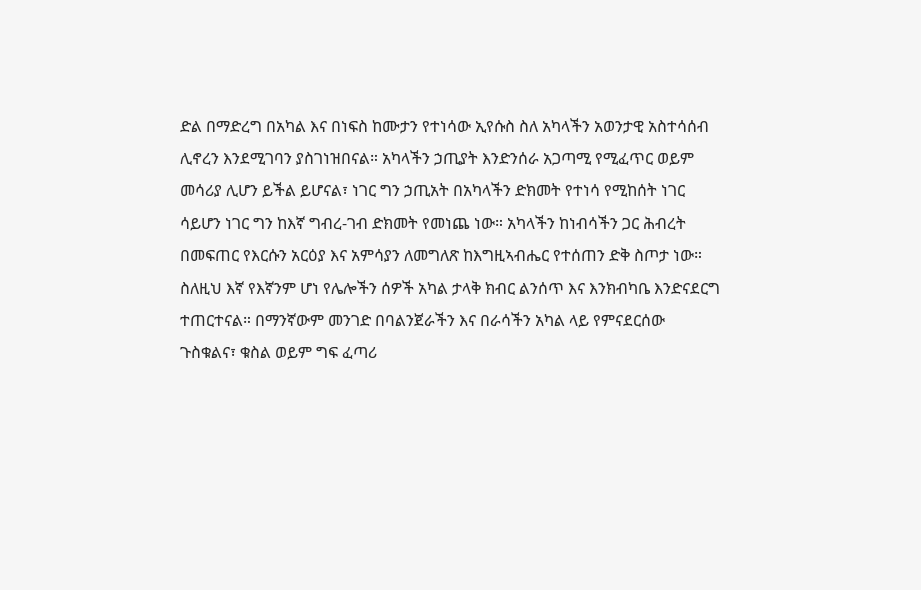ድል በማድረግ በአካል እና በነፍስ ከሙታን የተነሳው ኢየሱስ ስለ አካላችን አወንታዊ አስተሳሰብ ሊኖረን እንደሚገባን ያስገነዝበናል። አካላችን ኃጢያት እንድንሰራ አጋጣሚ የሚፈጥር ወይም መሳሪያ ሊሆን ይችል ይሆናል፣ ነገር ግን ኃጢአት በአካላችን ድክመት የተነሳ የሚከሰት ነገር ሳይሆን ነገር ግን ከእኛ ግብረ-ገብ ድክመት የመነጨ ነው። አካላችን ከነብሳችን ጋር ሕብረት በመፍጠር የእርሱን አርዕያ እና አምሳያን ለመግለጽ ከእግዚኣብሔር የተሰጠን ድቅ ስጦታ ነው። ስለዚህ እኛ የእኛንም ሆነ የሌሎችን ሰዎች አካል ታላቅ ክብር ልንሰጥ እና እንክብካቤ እንድናደርግ ተጠርተናል። በማንኛውም መንገድ በባልንጀራችን እና በራሳችን አካል ላይ የምናደርሰው ጉስቁልና፣ ቁስል ወይም ግፍ ፈጣሪ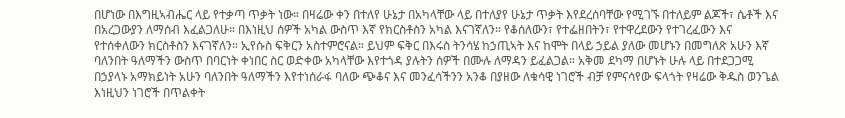በሆነው በእግዚኣብሔር ላይ የተቃጣ ጥቃት ነው። በዛሬው ቀን በተለየ ሁኔታ በአካላቸው ላይ በተለያየ ሁኔታ ጥቃት እየደረሰባቸው የሚገኙ በተለይም ልጆች፣ ሴቶች እና በአረጋውያን ለማሰብ እፈልጋለሁ። በእነዚህ ሰዎች አካል ውስጥ እኛ የክርስቶስን አካል እናገኛለን። የቆሰለውን፣ የተፌዘበትን፣ የተዋረደውን የተገረፈውን እና የተሰቀለውን ክርስቶስን እናገኛለን። ኢየሱስ ፍቅርን አስተምሮናል። ይህም ፍቅር በእሩስ ትንሳሄ ከኃጢኣት እና ከሞት በላይ ኃይል ያለው መሆኑን በመግለጽ አሁን እኛ ባለንበት ዓለማችን ውስጥ በባርነት ቀነበር ስር ወድቀው አካላቸው እየተጎዳ ያሉትን ሰዎች በሙሉ ለማዳን ይፈልጋል። አቅመ ደካማ በሆኑት ሁሉ ላይ በተደጋጋሚ በኃያላኑ አማክይነት አሁን ባለንበት ዓለማችን እየተነሰራፋ ባለው ጭቆና እና መንፈሳችንን አንቆ በያዘው ለቁሳዊ ነገሮች ብቻ የምናሳየው ፍላጎት የዛሬው ቅዱስ ወንጌል እነዚህን ነገሮች በጥልቀት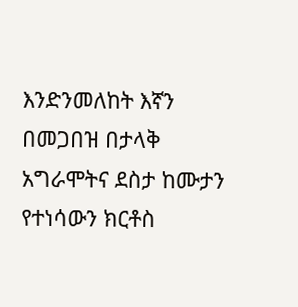እንድንመለከት እኛን በመጋበዝ በታላቅ አግራሞትና ደስታ ከሙታን የተነሳውን ክርቶስ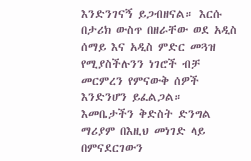እንድንገናኝ ይጋብዘናል። እርሱ በታሪክ ውስጥ በዘራቸው ወደ አዲስ ሰማይ እና አዲስ ምድር መጓዝ የሚያስችሉንን ነገሮች ብቻ መርምረን የምናውቅ ሰዎች እንድንሆን ይፈልጋል። እመቤታችን ቅድስት ድንግል ማሪያም በእዚህ መነገድ ላይ በምናደርገውን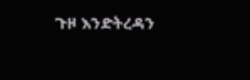ጉዞ እንድትረዳን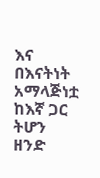እና በእናትነት አማላጅነቷ ከእኛ ጋር ትሆን ዘንድ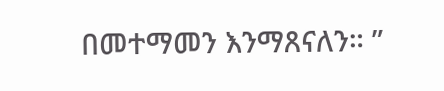በመተማመን እንማጸናለን። ”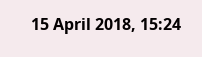15 April 2018, 15:24